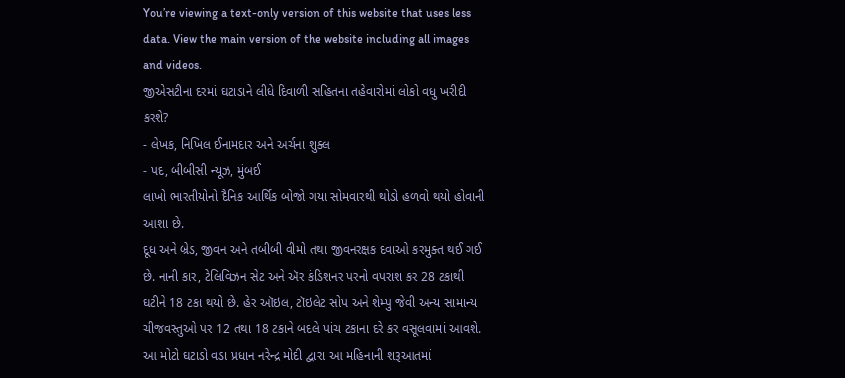You’re viewing a text-only version of this website that uses less data. View the main version of the website including all images and videos.
જીએસટીના દરમાં ઘટાડાને લીધે દિવાળી સહિતના તહેવારોમાં લોકો વધુ ખરીદી કરશે?
- લેખક, નિખિલ ઈનામદાર અને અર્ચના શુક્લ
- પદ, બીબીસી ન્યૂઝ, મુંબઈ
લાખો ભારતીયોનો દૈનિક આર્થિક બોજો ગયા સોમવારથી થોડો હળવો થયો હોવાની આશા છે.
દૂધ અને બ્રેડ, જીવન અને તબીબી વીમો તથા જીવનરક્ષક દવાઓ કરમુક્ત થઈ ગઈ છે. નાની કાર, ટેલિવિઝન સેટ અને ઍર કંડિશનર પરનો વપરાશ કર 28 ટકાથી ઘટીને 18 ટકા થયો છે. હેર ઑઇલ, ટૉઇલેટ સોપ અને શેમ્પુ જેવી અન્ય સામાન્ય ચીજવસ્તુઓ પર 12 તથા 18 ટકાને બદલે પાંચ ટકાના દરે કર વસૂલવામાં આવશે.
આ મોટો ઘટાડો વડા પ્રધાન નરેન્દ્ર મોદી દ્વારા આ મહિનાની શરૂઆતમાં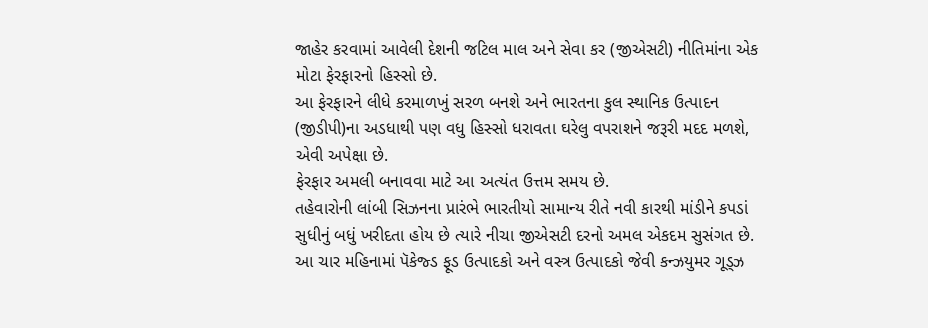જાહેર કરવામાં આવેલી દેશની જટિલ માલ અને સેવા કર (જીએસટી) નીતિમાંના એક મોટા ફેરફારનો હિસ્સો છે.
આ ફેરફારને લીધે કરમાળખું સરળ બનશે અને ભારતના કુલ સ્થાનિક ઉત્પાદન (જીડીપી)ના અડધાથી પણ વધુ હિસ્સો ધરાવતા ઘરેલુ વપરાશને જરૂરી મદદ મળશે, એવી અપેક્ષા છે.
ફેરફાર અમલી બનાવવા માટે આ અત્યંત ઉત્તમ સમય છે.
તહેવારોની લાંબી સિઝનના પ્રારંભે ભારતીયો સામાન્ય રીતે નવી કારથી માંડીને કપડાં સુધીનું બધું ખરીદતા હોય છે ત્યારે નીચા જીએસટી દરનો અમલ એકદમ સુસંગત છે.
આ ચાર મહિનામાં પૅકેજ્ડ ફૂડ ઉત્પાદકો અને વસ્ત્ર ઉત્પાદકો જેવી કન્ઝયુમર ગૂડ્ઝ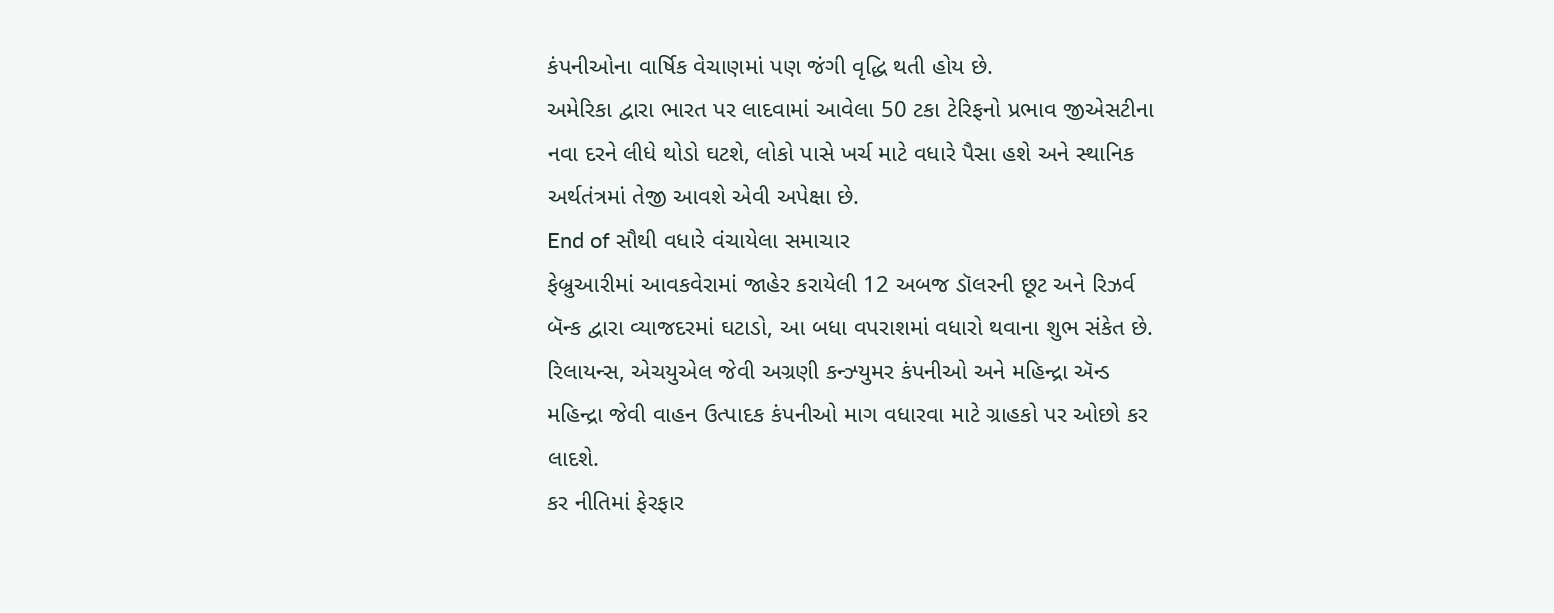કંપનીઓના વાર્ષિક વેચાણમાં પણ જંગી વૃદ્ધિ થતી હોય છે.
અમેરિકા દ્વારા ભારત પર લાદવામાં આવેલા 50 ટકા ટેરિફનો પ્રભાવ જીએસટીના નવા દરને લીધે થોડો ઘટશે, લોકો પાસે ખર્ચ માટે વધારે પૈસા હશે અને સ્થાનિક અર્થતંત્રમાં તેજી આવશે એવી અપેક્ષા છે.
End of સૌથી વધારે વંચાયેલા સમાચાર
ફેબ્રુઆરીમાં આવકવેરામાં જાહેર કરાયેલી 12 અબજ ડૉલરની છૂટ અને રિઝર્વ બૅન્ક દ્વારા વ્યાજદરમાં ઘટાડો, આ બધા વપરાશમાં વધારો થવાના શુભ સંકેત છે.
રિલાયન્સ, એચયુએલ જેવી અગ્રણી કન્ઝ્યુમર કંપનીઓ અને મહિન્દ્રા ઍન્ડ મહિન્દ્રા જેવી વાહન ઉત્પાદક કંપનીઓ માગ વધારવા માટે ગ્રાહકો પર ઓછો કર લાદશે.
કર નીતિમાં ફેરફાર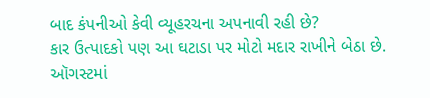બાદ કંપનીઓ કેવી વ્યૂહરચના અપનાવી રહી છે?
કાર ઉત્પાદકો પણ આ ઘટાડા પર મોટો મદાર રાખીને બેઠા છે. ઑગસ્ટમાં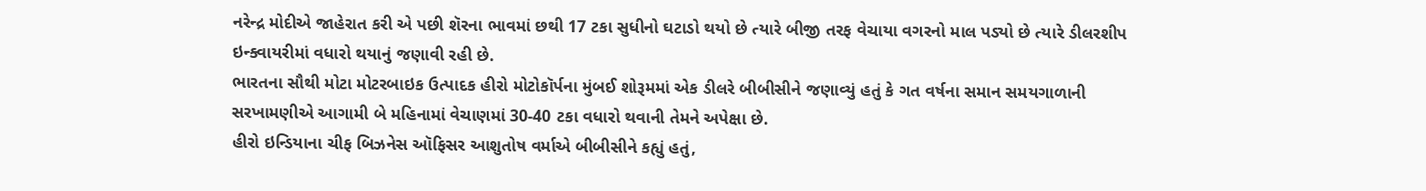નરેન્દ્ર મોદીએ જાહેરાત કરી એ પછી શૅરના ભાવમાં છથી 17 ટકા સુધીનો ઘટાડો થયો છે ત્યારે બીજી તરફ વેચાયા વગરનો માલ પડ્યો છે ત્યારે ડીલરશીપ ઇન્ક્વાયરીમાં વધારો થયાનું જણાવી રહી છે.
ભારતના સૌથી મોટા મોટરબાઇક ઉત્પાદક હીરો મોટોકૉર્પના મુંબઈ શોરૂમમાં એક ડીલરે બીબીસીને જણાવ્યું હતું કે ગત વર્ષના સમાન સમયગાળાની સરખામણીએ આગામી બે મહિનામાં વેચાણમાં 30-40 ટકા વધારો થવાની તેમને અપેક્ષા છે.
હીરો ઇન્ડિયાના ચીફ બિઝનેસ ઑફિસર આશુતોષ વર્માએ બીબીસીને કહ્યું હતું,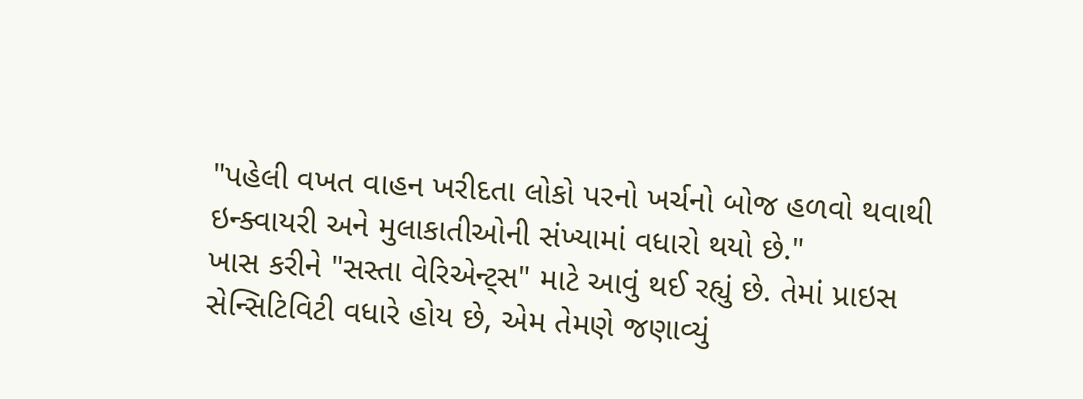"પહેલી વખત વાહન ખરીદતા લોકો પરનો ખર્ચનો બોજ હળવો થવાથી ઇન્ક્વાયરી અને મુલાકાતીઓની સંખ્યામાં વધારો થયો છે."
ખાસ કરીને "સસ્તા વેરિએન્ટ્સ" માટે આવું થઈ રહ્યું છે. તેમાં પ્રાઇસ સેન્સિટિવિટી વધારે હોય છે, એમ તેમણે જણાવ્યું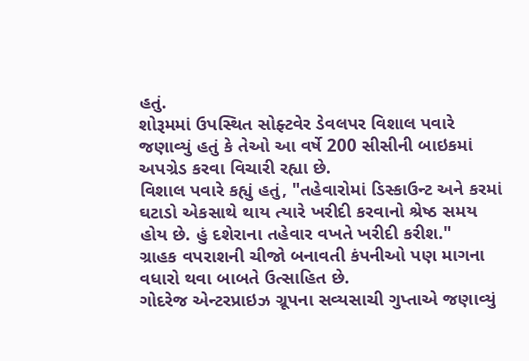હતું.
શોરૂમમાં ઉપસ્થિત સોફ્ટવેર ડેવલપર વિશાલ પવારે જણાવ્યું હતું કે તેઓ આ વર્ષે 200 સીસીની બાઇકમાં અપગ્રેડ કરવા વિચારી રહ્યા છે.
વિશાલ પવારે કહ્યું હતું, "તહેવારોમાં ડિસ્કાઉન્ટ અને કરમાં ઘટાડો એકસાથે થાય ત્યારે ખરીદી કરવાનો શ્રેષ્ઠ સમય હોય છે. હું દશેરાના તહેવાર વખતે ખરીદી કરીશ."
ગ્રાહક વપરાશની ચીજો બનાવતી કંપનીઓ પણ માગના વધારો થવા બાબતે ઉત્સાહિત છે.
ગોદરેજ એન્ટરપ્રાઇઝ ગ્રૂપના સવ્યસાચી ગુપ્તાએ જણાવ્યું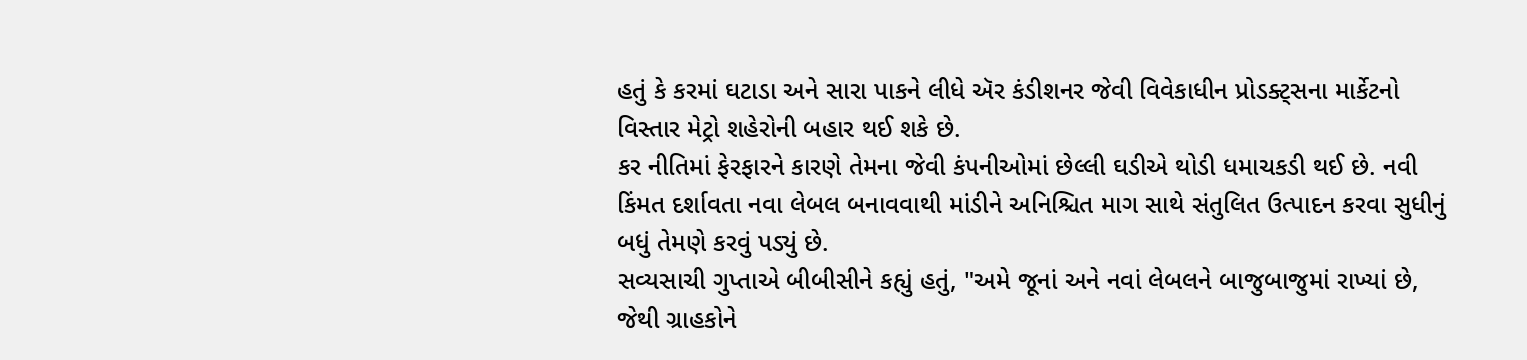હતું કે કરમાં ઘટાડા અને સારા પાકને લીધે ઍર કંડીશનર જેવી વિવેકાધીન પ્રોડક્ટ્સના માર્કેટનો વિસ્તાર મેટ્રો શહેરોની બહાર થઈ શકે છે.
કર નીતિમાં ફેરફારને કારણે તેમના જેવી કંપનીઓમાં છેલ્લી ઘડીએ થોડી ધમાચકડી થઈ છે. નવી કિંમત દર્શાવતા નવા લેબલ બનાવવાથી માંડીને અનિશ્ચિત માગ સાથે સંતુલિત ઉત્પાદન કરવા સુધીનું બધું તેમણે કરવું પડ્યું છે.
સવ્યસાચી ગુપ્તાએ બીબીસીને કહ્યું હતું, "અમે જૂનાં અને નવાં લેબલને બાજુબાજુમાં રાખ્યાં છે, જેથી ગ્રાહકોને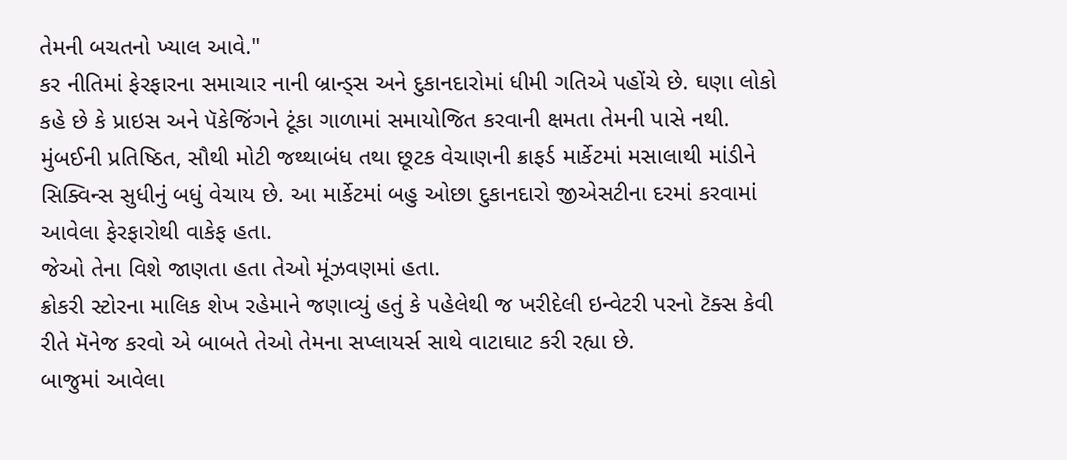તેમની બચતનો ખ્યાલ આવે."
કર નીતિમાં ફેરફારના સમાચાર નાની બ્રાન્ડ્સ અને દુકાનદારોમાં ધીમી ગતિએ પહોંચે છે. ઘણા લોકો કહે છે કે પ્રાઇસ અને પૅકેજિંગને ટૂંકા ગાળામાં સમાયોજિત કરવાની ક્ષમતા તેમની પાસે નથી.
મુંબઈની પ્રતિષ્ઠિત, સૌથી મોટી જથ્થાબંધ તથા છૂટક વેચાણની ક્રાફર્ડ માર્કેટમાં મસાલાથી માંડીને સિક્વિન્સ સુધીનું બધું વેચાય છે. આ માર્કેટમાં બહુ ઓછા દુકાનદારો જીએસટીના દરમાં કરવામાં આવેલા ફેરફારોથી વાકેફ હતા.
જેઓ તેના વિશે જાણતા હતા તેઓ મૂંઝવણમાં હતા.
ક્રોકરી સ્ટોરના માલિક શેખ રહેમાને જણાવ્યું હતું કે પહેલેથી જ ખરીદેલી ઇન્વેટરી પરનો ટૅક્સ કેવી રીતે મૅનેજ કરવો એ બાબતે તેઓ તેમના સપ્લાયર્સ સાથે વાટાઘાટ કરી રહ્યા છે.
બાજુમાં આવેલા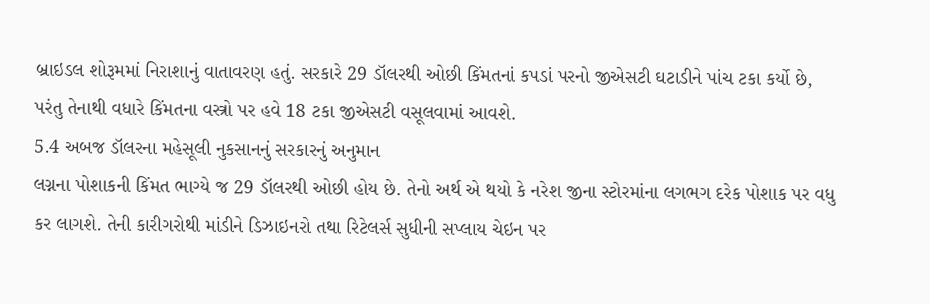બ્રાઇડલ શોરૂમમાં નિરાશાનું વાતાવરણ હતું. સરકારે 29 ડૉલરથી ઓછી કિંમતનાં કપડાં પરનો જીએસટી ઘટાડીને પાંચ ટકા કર્યો છે, પરંતુ તેનાથી વધારે કિંમતના વસ્ત્રો પર હવે 18 ટકા જીએસટી વસૂલવામાં આવશે.
5.4 અબજ ડૉલરના મહેસૂલી નુકસાનનું સરકારનું અનુમાન
લગ્નના પોશાકની કિંમત ભાગ્યે જ 29 ડૉલરથી ઓછી હોય છે. તેનો અર્થ એ થયો કે નરેશ જીના સ્ટોરમાંના લગભગ દરેક પોશાક પર વધુ કર લાગશે. તેની કારીગરોથી માંડીને ડિઝાઇનરો તથા રિટેલર્સ સુધીની સપ્લાય ચેઇન પર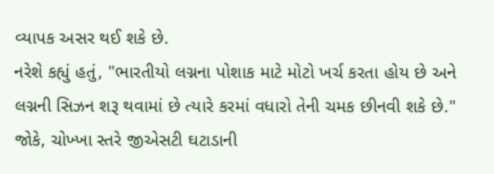વ્યાપક અસર થઈ શકે છે.
નરેશે કહ્યું હતું, "ભારતીયો લગ્નના પોશાક માટે મોટો ખર્ચ કરતા હોય છે અને લગ્નની સિઝન શરૂ થવામાં છે ત્યારે કરમાં વધારો તેની ચમક છીનવી શકે છે."
જોકે, ચોખ્ખા સ્તરે જીએસટી ઘટાડાની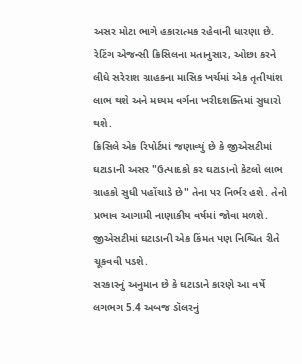અસર મોટા ભાગે હકારાત્મક રહેવાની ધારણા છે.
રેટિંગ એજન્સી ક્રિસિલના મતાનુસાર, ઓછા કરને લીધે સરેરાશ ગ્રાહકના માસિક ખર્ચમાં એક તૃતીયાંશ લાભ થશે અને મધ્યમ વર્ગના ખરીદશક્તિમાં સુધારો થશે.
ક્રિસિલે એક રિપોર્ટમાં જણાવ્યું છે કે જીએસટીમાં ઘટાડાની અસર "ઉત્પાદકો કર ઘટાડાનો કેટલો લાભ ગ્રાહકો સુધી પહોંચાડે છે" તેના પર નિર્ભર હશે. તેનો પ્રભાવ આગામી નાણાકીય વર્ષમાં જોવા મળશે.
જીએસટીમાં ઘટાડાની એક કિંમત પણ નિશ્ચિત રીતે ચૂકવવી પડશે.
સરકારનું અનુમાન છે કે ઘટાડાને કારણે આ વર્ષે લગભગ 5.4 અબજ ડૉલરનું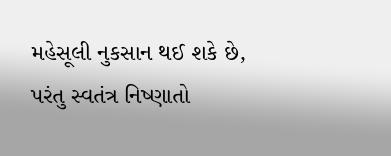મહેસૂલી નુકસાન થઈ શકે છે, પરંતુ સ્વતંત્ર નિષ્ણાતો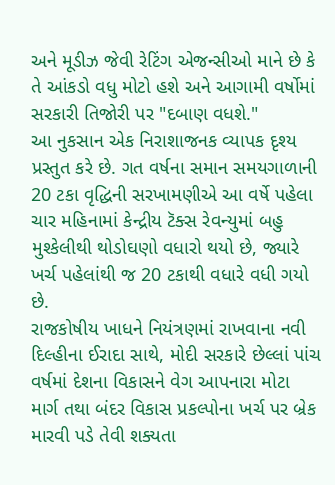અને મૂડીઝ જેવી રેટિંગ એજન્સીઓ માને છે કે તે આંકડો વધુ મોટો હશે અને આગામી વર્ષોમાં સરકારી તિજોરી પર "દબાણ વધશે."
આ નુકસાન એક નિરાશાજનક વ્યાપક દૃશ્ય પ્રસ્તુત કરે છે. ગત વર્ષના સમાન સમયગાળાની 20 ટકા વૃદ્ધિની સરખામણીએ આ વર્ષે પહેલા ચાર મહિનામાં કેન્દ્રીય ટૅક્સ રેવન્યુમાં બહુ મુશ્કેલીથી થોડોઘણો વધારો થયો છે, જ્યારે ખર્ચ પહેલાંથી જ 20 ટકાથી વધારે વધી ગયો છે.
રાજકોષીય ખાધને નિયંત્રણમાં રાખવાના નવી દિલ્હીના ઈરાદા સાથે, મોદી સરકારે છેલ્લાં પાંચ વર્ષમાં દેશના વિકાસને વેગ આપનારા મોટા માર્ગ તથા બંદર વિકાસ પ્રકલ્પોના ખર્ચ પર બ્રેક મારવી પડે તેવી શક્યતા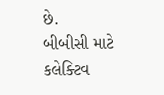છે.
બીબીસી માટે કલેક્ટિવ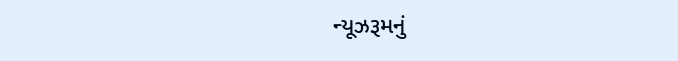ન્યૂઝરૂમનું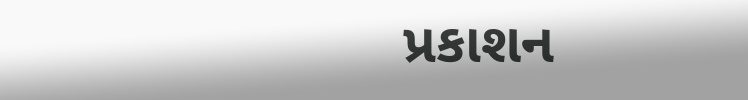પ્રકાશન